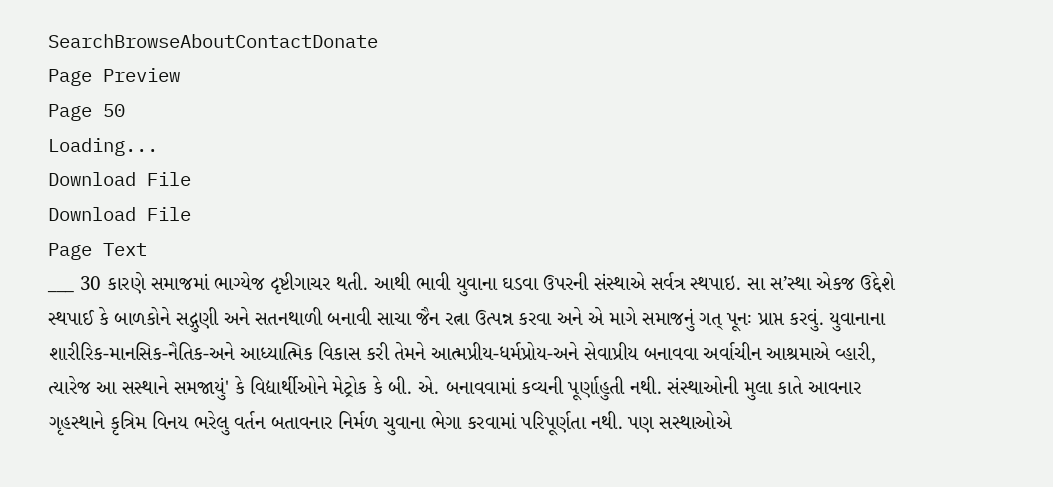SearchBrowseAboutContactDonate
Page Preview
Page 50
Loading...
Download File
Download File
Page Text
___ 30 કારણે સમાજમાં ભાગ્યેજ દૃષ્ટીગાચર થતી. આથી ભાવી યુવાના ઘડવા ઉપરની સંસ્થાએ સર્વત્ર સ્થપાઇ. સા સ’સ્થા એકજ ઉદ્દેશે સ્થપાઈ કે બાળકોને સદ્ગુણી અને સતનથાળી બનાવી સાચા જૈન રત્ના ઉત્પન્ન કરવા અને એ માગે સમાજનું ગત્ પૂનઃ પ્રાપ્ત કરવું. યુવાનાના શારીરિક-માનસિક-નૈતિક-અને આધ્યાત્મિક વિકાસ કરી તેમને આત્મપ્રીય-ધર્મપ્રોય-અને સેવાપ્રીય બનાવવા અર્વાચીન આશ્રમાએ વ્હારી, ત્યારેજ આ સસ્થાને સમજાયું' કે વિદ્યાર્થીઓને મેટ્રોક કે બી. એ. બનાવવામાં કવ્યની પૂર્ણાહુતી નથી. સંસ્થાઓની મુલા કાતે આવનાર ગૃહસ્થાને કૃત્રિમ વિનય ભરેલુ વર્તન બતાવનાર નિર્મળ ચુવાના ભેગા કરવામાં પરિપૂર્ણતા નથી. પણ સસ્થાઓએ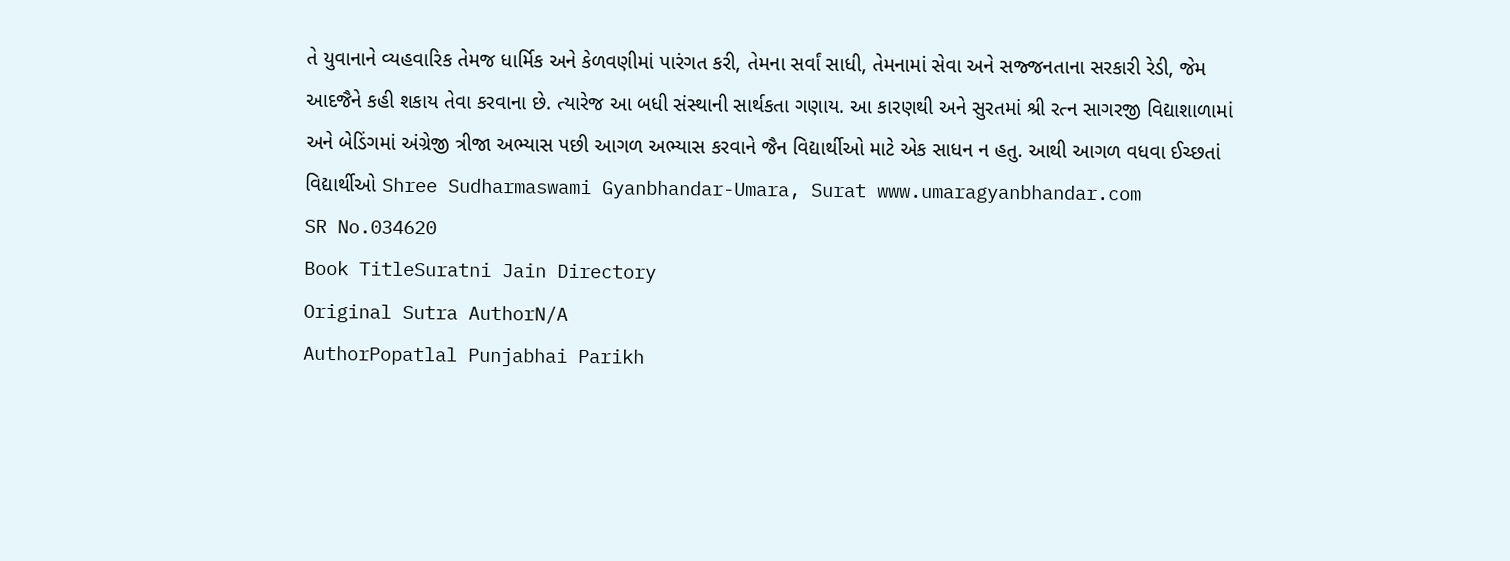તે યુવાનાને વ્યહવારિક તેમજ ધાર્મિક અને કેળવણીમાં પારંગત કરી, તેમના સર્વાં સાધી, તેમનામાં સેવા અને સજ્જનતાના સરકારી રેડી, જેમ આદજૈને કહી શકાય તેવા કરવાના છે. ત્યારેજ આ બધી સંસ્થાની સાર્થકતા ગણાય. આ કારણથી અને સુરતમાં શ્રી રત્ન સાગરજી વિદ્યાશાળામાં અને બેડિંગમાં અંગ્રેજી ત્રીજા અભ્યાસ પછી આગળ અભ્યાસ કરવાને જૈન વિદ્યાર્થીઓ માટે એક સાધન ન હતુ. આથી આગળ વધવા ઈચ્છતાં વિદ્યાર્થીઓ Shree Sudharmaswami Gyanbhandar-Umara, Surat www.umaragyanbhandar.com
SR No.034620
Book TitleSuratni Jain Directory
Original Sutra AuthorN/A
AuthorPopatlal Punjabhai Parikh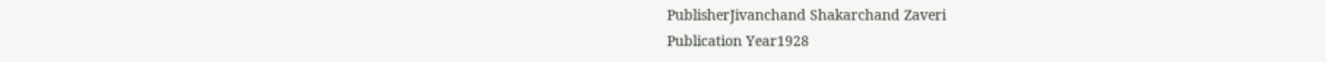PublisherJivanchand Shakarchand Zaveri
Publication Year1928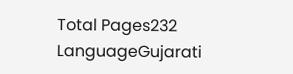Total Pages232
LanguageGujarati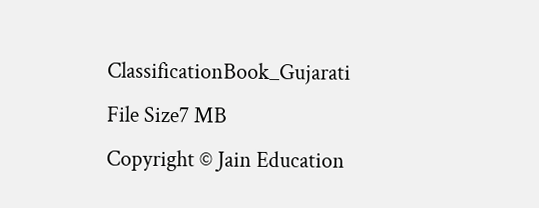ClassificationBook_Gujarati
File Size7 MB
Copyright © Jain Education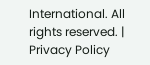International. All rights reserved. | Privacy Policy